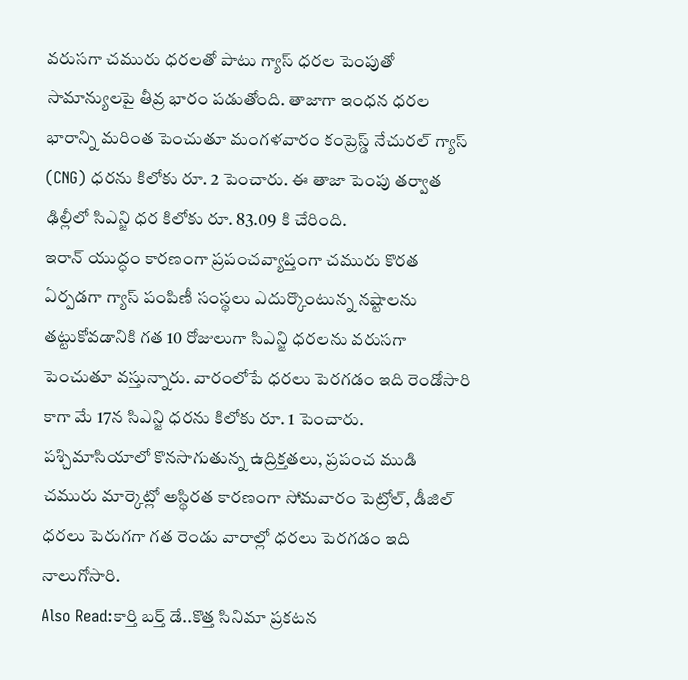వరుసగా చమురు ధరలతో పాటు గ్యాస్ ధరల పెంపుతో సామాన్యులపై తీవ్ర భారం పడుతోంది. తాజాగా ఇంధన ధరల భారాన్ని మరింత పెంచుతూ మంగళవారం కంప్రెస్డ్ నేచురల్ గ్యాస్ (CNG) ధరను కిలోకు రూ. 2 పెంచారు. ఈ తాజా పెంపు తర్వాత ఢిల్లీలో సిఎన్జి ధర కిలోకు రూ. 83.09 కి చేరింది.
ఇరాన్ యుద్ధం కారణంగా ప్రపంచవ్యాప్తంగా చమురు కొరత ఏర్పడగా గ్యాస్ పంపిణీ సంస్థలు ఎదుర్కొంటున్న నష్టాలను తట్టుకోవడానికి గత 10 రోజులుగా సిఎన్జి ధరలను వరుసగా పెంచుతూ వస్తున్నారు. వారంలోపే ధరలు పెరగడం ఇది రెండోసారి కాగా మే 17న సిఎన్జి ధరను కిలోకు రూ. 1 పెంచారు.
పశ్చిమాసియాలో కొనసాగుతున్న ఉద్రిక్తతలు, ప్రపంచ ముడి చమురు మార్కెట్లో అస్థిరత కారణంగా సోమవారం పెట్రోల్, డీజిల్ ధరలు పెరుగగా గత రెండు వారాల్లో ధరలు పెరగడం ఇది నాలుగోసారి.
Also Read:కార్తి బర్త్ డే..కొత్త సినిమా ప్రకటన